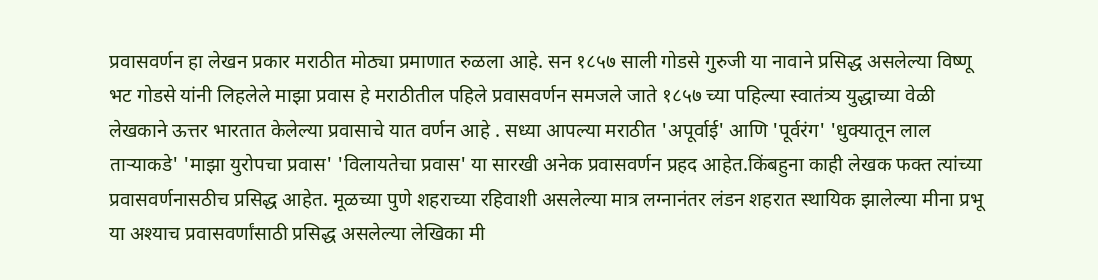प्रवासवर्णन हा लेखन प्रकार मराठीत मोठ्या प्रमाणात रुळला आहे. सन १८५७ साली गोडसे गुरुजी या नावाने प्रसिद्ध असलेल्या विष्णू भट गोडसे यांनी लिहलेले माझा प्रवास हे मराठीतील पहिले प्रवासवर्णन समजले जाते १८५७ च्या पहिल्या स्वातंत्र्य युद्धाच्या वेळी लेखकाने ऊत्तर भारतात केलेल्या प्रवासाचे यात वर्णन आहे . सध्या आपल्या मराठीत 'अपूर्वाई' आणि 'पूर्वरंग' 'धुक्यातून लाल ताऱ्याकडे' 'माझा युरोपचा प्रवास' 'विलायतेचा प्रवास' या सारखी अनेक प्रवासवर्णन प्रहद आहेत.किंबहुना काही लेखक फक्त त्यांच्या प्रवासवर्णनासठीच प्रसिद्ध आहेत. मूळच्या पुणे शहराच्या रहिवाशी असलेल्या मात्र लग्नानंतर लंडन शहरात स्थायिक झालेल्या मीना प्रभू या अश्याच प्रवासवर्णांसाठी प्रसिद्ध असलेल्या लेखिका मी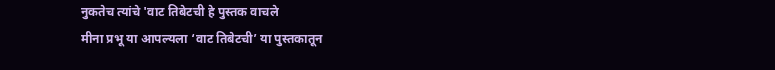नुकतेच त्यांचे 'वाट तिबेटची हे पुस्तक वाचले
मीना प्रभू या आपल्यला ‘वाट तिबेटची’ या पुस्तकातून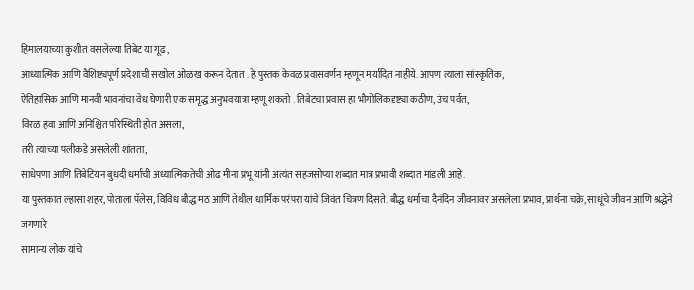हिमालयाच्या कुशीत वसलेल्या तिबेट या गूढ,
आध्यात्मिक आणि वैशिष्ट्यपूर्ण प्रदेशाची सखोल ओळख करून देतात . हे पुस्तक केवळ प्रवासवर्णन म्हणून मर्यादित नाहीये. आपण त्याला सांस्कृतिक,
ऐतिहासिक आणि मानवी भावनांचा वेध घेणारी एक समृद्ध अनुभवयात्रा म्हणू शकतो . तिबेटचा प्रवास हा भौगोलिकदृष्ट्या कठीण, उंच पर्वत,
विरळ हवा आणि अनिश्चित परिस्थिती होत असला,
तरी त्याच्या पलीकडे असलेली शांतता,
साधेपणा आणि तिबेटियन बुधदी धर्माची अध्यात्मिकतेची ओढ मीना प्रभू यांनी अत्यंत सहजसोप्या शब्दात मात्र प्रभावी शब्दात मांडली आहे.
या पुस्तकात ल्हासा शहर, पोताला पॅलेस, विविध बौद्ध मठ आणि तेथील धार्मिक परंपरा यांचे जिवंत चित्रण दिसते. बौद्ध धर्माचा दैनंदिन जीवनावर असलेला प्रभाव, प्रार्थना चक्रे, साधूंचे जीवन आणि श्रद्धेने जगणारे
सामान्य लोक यांचे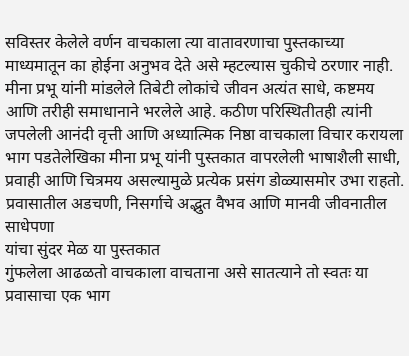सविस्तर केलेले वर्णन वाचकाला त्या वातावरणाचा पुस्तकाच्या माध्यमातून का होईना अनुभव देते असे म्हटल्यास चुकीचे ठरणार नाही. मीना प्रभू यांनी मांडलेले तिबेटी लोकांचे जीवन अत्यंत साधे, कष्टमय आणि तरीही समाधानाने भरलेले आहे. कठीण परिस्थितीतही त्यांनी जपलेली आनंदी वृत्ती आणि अध्यात्मिक निष्ठा वाचकाला विचार करायला भाग पडतेलेखिका मीना प्रभू यांनी पुस्तकात वापरलेली भाषाशैली साधी, प्रवाही आणि चित्रमय असल्यामुळे प्रत्येक प्रसंग डोळ्यासमोर उभा राहतो. प्रवासातील अडचणी, निसर्गाचे अद्भुत वैभव आणि मानवी जीवनातील साधेपणा
यांचा सुंदर मेळ या पुस्तकात
गुंफलेला आढळतो वाचकाला वाचताना असे सातत्याने तो स्वतः या प्रवासाचा एक भाग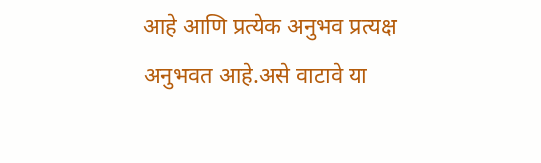आहे आणि प्रत्येक अनुभव प्रत्यक्ष अनुभवत आहे.असे वाटावे या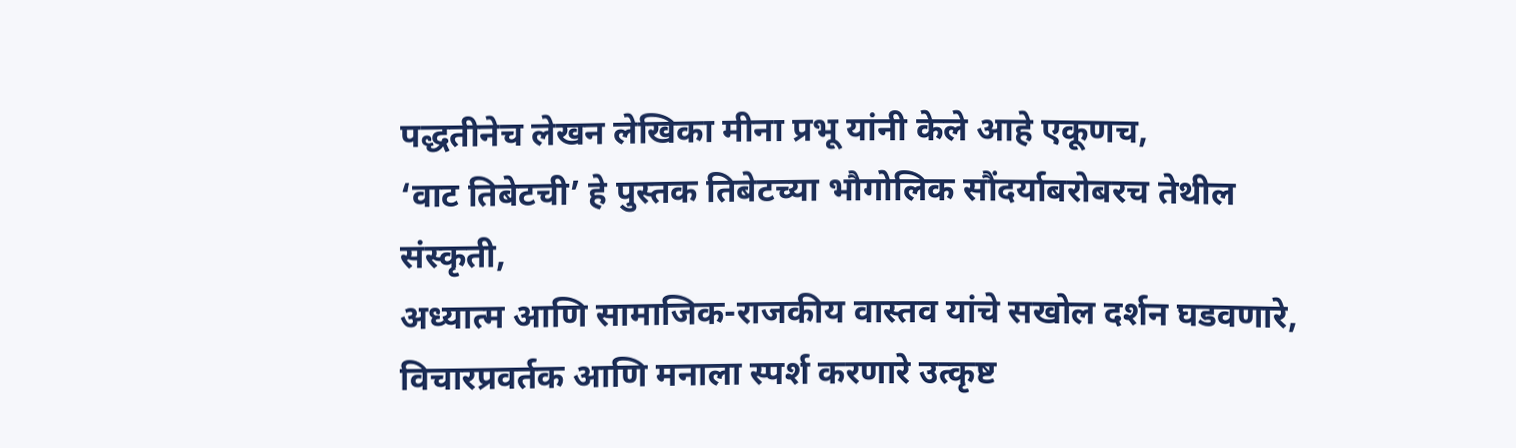पद्धतीनेच लेखन लेखिका मीना प्रभू यांनी केले आहे एकूणच,
‘वाट तिबेटची’ हे पुस्तक तिबेटच्या भौगोलिक सौंदर्याबरोबरच तेथील संस्कृती,
अध्यात्म आणि सामाजिक-राजकीय वास्तव यांचे सखोल दर्शन घडवणारे,
विचारप्रवर्तक आणि मनाला स्पर्श करणारे उत्कृष्ट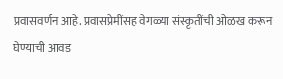प्रवासवर्णन आहे. प्रवासप्रेमींसह वेगळ्या संस्कृतींची ओळख करून घेण्याची आवड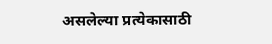असलेल्या प्रत्येकासाठी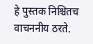हे पुस्तक निश्चितच वाचननीय ठरते.